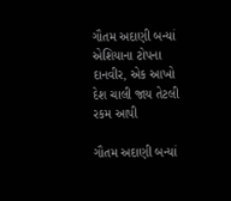ગૌતમ અદાણી બન્યાં એશિયાના ટોપના દાનવીર, એક આખો દેશ ચાલી જાય તેટલી રકમ આપી

ગૌતમ અદાણી બન્યાં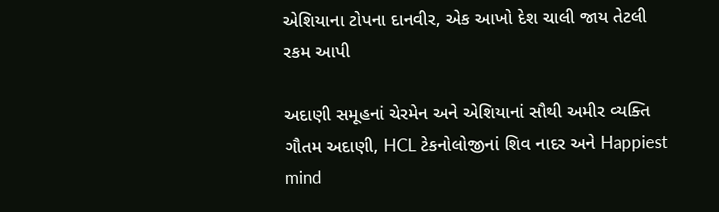એશિયાના ટોપના દાનવીર, એક આખો દેશ ચાલી જાય તેટલી રકમ આપી

અદાણી સમૂહનાં ચેરમેન અને એશિયાનાં સૌથી અમીર વ્યક્તિ ગૌતમ અદાણી, HCL ટેકનોલોજીનાં શિવ નાદર અને Happiest mind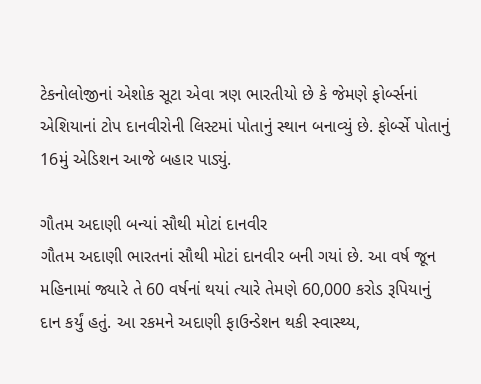ટેકનોલોજીનાં એશોક સૂટા એવા ત્રણ ભારતીયો છે કે જેમણે ફોર્બ્સનાં એશિયાનાં ટોપ દાનવીરોની લિસ્ટમાં પોતાનું સ્થાન બનાવ્યું છે. ફોર્બ્સે પોતાનું 16મું એડિશન આજે બહાર પાડ્યું.

ગૌતમ અદાણી બન્યાં સૌથી મોટાં દાનવીર
ગૌતમ અદાણી ભારતનાં સૌથી મોટાં દાનવીર બની ગયાં છે. આ વર્ષ જૂન મહિનામાં જ્યારે તે 60 વર્ષનાં થયાં ત્યારે તેમણે 60,000 કરોડ રૂપિયાનું દાન કર્યું હતું. આ રકમને અદાણી ફાઉન્ડેશન થકી સ્વાસ્થ્ય,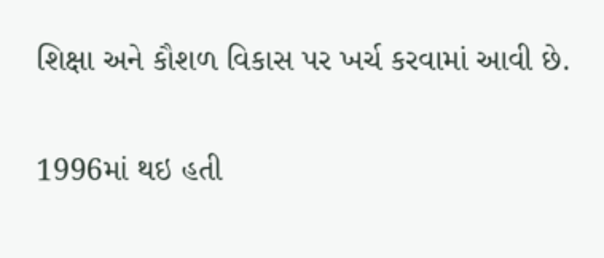શિક્ષા અને કૌશળ વિકાસ પર ખર્ચ કરવામાં આવી છે.

1996માં થઇ હતી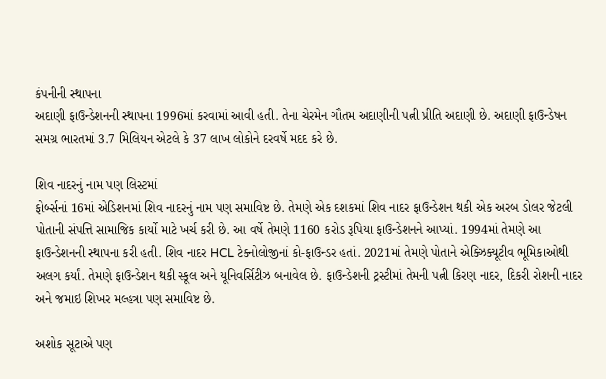કંપનીની સ્થાપના
અદાણી ફાઉન્ડેશનની સ્થાપના 1996માં કરવામાં આવી હતી. તેના ચેરમેન ગૌતમ અદાણીની પત્ની પ્રીતિ અદાણી છે. અદાણી ફાઉન્ડેષન સમગ્ર ભારતમાં 3.7 મિલિયન એટલે કે 37 લાખ લોકોને દરવર્ષે મદદ કરે છે.

શિવ નાદરનું નામ પણ લિસ્ટમાં
ફોર્બ્સનાં 16માં એડિશનમાં શિવ નાદરનું નામ પણ સમાવિષ્ટ છે. તેમણે એક દશકમાં શિવ નાદર ફાઉન્ડેશન થકી એક અરબ ડોલર જેટલી પોતાની સંપત્તિ સામાજિક કાર્યો માટે ખર્ચ કરી છે. આ વર્ષે તેમણે 1160 કરોડ રૂપિયા ફાઉન્ડેશનને આપ્યાં. 1994માં તેમણે આ ફાઉન્ડેશનની સ્થાપના કરી હતી. શિવ નાદર HCL ટેક્નોલોજીનાં કો-ફાઉન્ડર હતાં. 2021માં તેમણે પોતાને એક્ઝિક્યૂટીવ ભૂમિકાઓથી અલગ કર્યાં. તેમણે ફાઉન્ડેશન થકી સ્કૂલ અને યૂનિવર્સિટીઝ બનાવેલ છે. ફાઉન્ડેશની ટ્રસ્ટીમાં તેમની પત્ની કિરણ નાદર, દિકરી રોશની નાદર અને જમાઇ શિખર મલ્હત્રા પણ સમાવિષ્ટ છે.

અશોક સૂટાએ પણ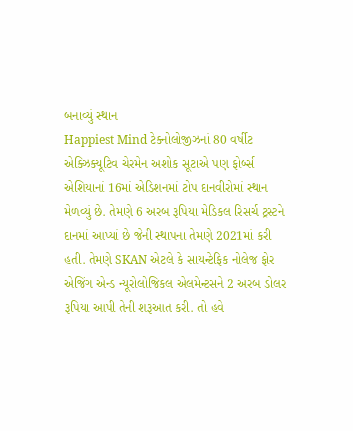બનાવ્યું સ્થાન
Happiest Mind ટેક્નોલોજીઝનાં 80 વર્ષીટ એક્ઝિક્યૂટિવ ચેરમેન અશોક સૂટાએ પણ ફોર્બ્સ એશિયાનાં 16માં એડિશનમાં ટોપ દાનવીરોમાં સ્થાન મેળવ્યું છે. તેમણે 6 અરબ રૂપિયા મેડિકલ રિસર્ચ ટ્રસ્ટને દાનમાં આપ્યાં છે જેની સ્થાપના તેમણે 2021માં કરી હતી. તેમણે SKAN એટલે કે સાયન્ટેફિક નોલેજ ફોર એજિંગ એન્ડ ન્યૂરોલોજિકલ એલમેન્ટસને 2 અરબ ડોલર રૂપિયા આપી તેની શરૂઆત કરી. તો હવે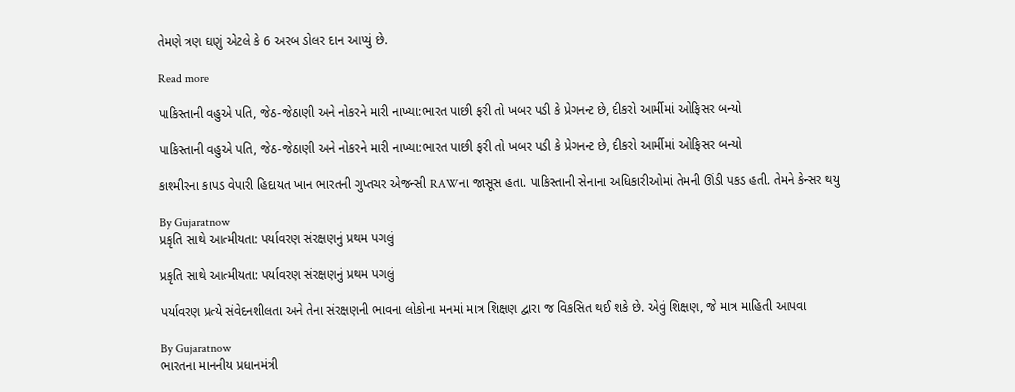તેમણે ત્રણ ઘણું એટલે કે 6 અરબ ડોલર દાન આપ્યું છે.

Read more

પાકિસ્તાની વહુએ પતિ, જેઠ-જેઠાણી અને નોકરને મારી નાખ્યા:ભારત પાછી ફરી તો ખબર પડી કે પ્રેગનન્ટ છે, દીકરો આર્મીમાં ઓફિસર બન્યો

પાકિસ્તાની વહુએ પતિ, જેઠ-જેઠાણી અને નોકરને મારી નાખ્યા:ભારત પાછી ફરી તો ખબર પડી કે પ્રેગનન્ટ છે, દીકરો આર્મીમાં ઓફિસર બન્યો

કાશ્મીરના કાપડ વેપારી હિદાયત ખાન ભારતની ગુપ્તચર એજન્સી RAWના જાસૂસ હતા. પાકિસ્તાની સેનાના અધિકારીઓમાં તેમની ઊંડી પકડ હતી. તેમને કેન્સર થયુ

By Gujaratnow
પ્રકૃતિ સાથે આત્મીયતા: પર્યાવરણ સંરક્ષણનું પ્રથમ પગલું

પ્રકૃતિ સાથે આત્મીયતા: પર્યાવરણ સંરક્ષણનું પ્રથમ પગલું

પર્યાવરણ પ્રત્યે સંવેદનશીલતા અને તેના સંરક્ષણની ભાવના લોકોના મનમાં માત્ર શિક્ષણ દ્વારા જ વિકસિત થઈ શકે છે. એવું શિક્ષણ, જે માત્ર માહિતી આપવા

By Gujaratnow
ભારતના માનનીય પ્રધાનમંત્રી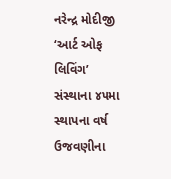નરેન્દ્ર મોદીજી ‘આર્ટ ઓફ લિવિંગ’ સંસ્થાના ૪૫મા સ્થાપના વર્ષ ઉજવણીના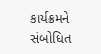કાર્યક્રમને સંબોધિત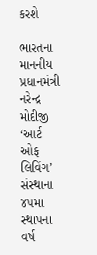કરશે

ભારતના માનનીય પ્રધાનમંત્રી નરેન્દ્ર મોદીજી ‘આર્ટ ઓફ લિવિંગ’ સંસ્થાના ૪૫મા સ્થાપના વર્ષ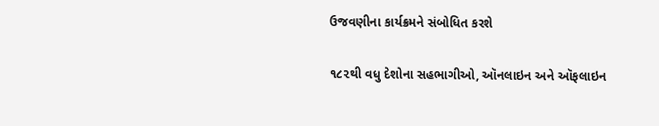ઉજવણીના કાર્યક્રમને સંબોધિત કરશે

૧૮૨થી વધુ દેશોના સહભાગીઓ, ઑનલાઇન અને ઑફલાઇન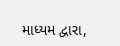માધ્યમ દ્વારા,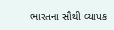ભારતના સૌથી વ્યાપક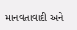માનવતાવાદી અને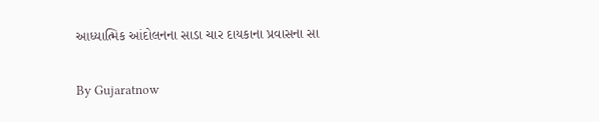આધ્યાત્મિક આંદોલનના સાડા ચાર દાયકાના પ્રવાસના સા

By Gujaratnow